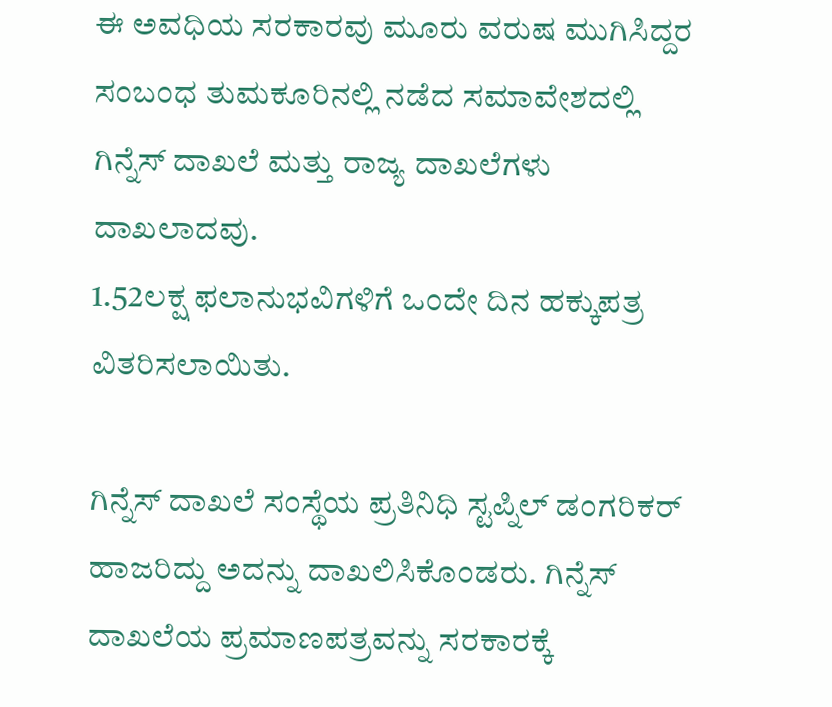ಈ ಅವಧಿಯ ಸರಕಾರವು ಮೂರು ವರುಷ ಮುಗಿಸಿದ್ದರ ಸಂಬಂಧ ತುಮಕೂರಿನಲ್ಲಿ ನಡೆದ ಸಮಾವೇಶದಲ್ಲಿ ಗಿನ್ನೆಸ್ ದಾಖಲೆ ಮತ್ತು ರಾಜ್ಯ ದಾಖಲೆಗಳು ದಾಖಲಾದವು.
1.52ಲಕ್ಷ ಫಲಾನುಭವಿಗಳಿಗೆ ಒಂದೇ ದಿನ ಹಕ್ಕುಪತ್ರ ವಿತರಿಸಲಾಯಿತು.

ಗಿನ್ನೆಸ್ ದಾಖಲೆ ಸಂಸ್ಥೆಯ ಪ್ರತಿನಿಧಿ ಸ್ಟಪ್ನಿಲ್ ಡಂಗರಿಕರ್ ಹಾಜರಿದ್ದು ಅದನ್ನು ದಾಖಲಿಸಿಕೊಂಡರು. ಗಿನ್ನೆಸ್ ದಾಖಲೆಯ ಪ್ರಮಾಣಪತ್ರವನ್ನು ಸರಕಾರಕ್ಕೆ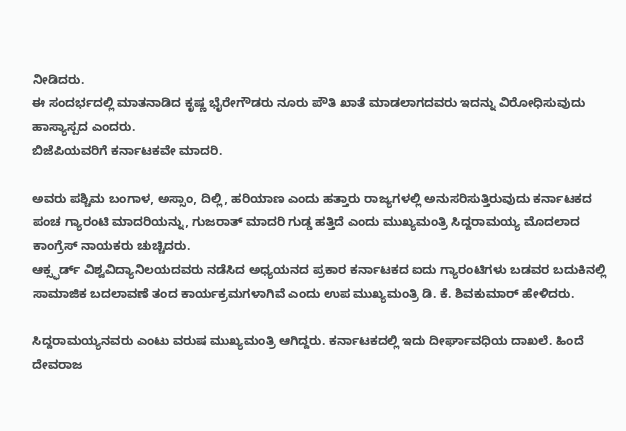ನೀಡಿದರು.
ಈ ಸಂದರ್ಭದಲ್ಲಿ ಮಾತನಾಡಿದ ಕೃಷ್ಣ ಭೈರೇಗೌಡರು ನೂರು ಪೌತಿ ಖಾತೆ ಮಾಡಲಾಗದವರು ಇದನ್ನು ವಿರೋಧಿಸುವುದು ಹಾಸ್ಯಾಸ್ಪದ ಎಂದರು.
ಬಿಜೆಪಿಯವರಿಗೆ ಕರ್ನಾಟಕವೇ ಮಾದರಿ.

ಅವರು ಪಶ್ಚಿಮ ಬಂಗಾಳ, ಅಸ್ಸಾಂ, ದಿಲ್ಲಿ, ಹರಿಯಾಣ ಎಂದು ಹತ್ತಾರು ರಾಜ್ಯಗಳಲ್ಲಿ ಅನುಸರಿಸುತ್ತಿರುವುದು ಕರ್ನಾಟಕದ ಪಂಚ ಗ್ಯಾರಂಟಿ ಮಾದರಿಯನ್ನು, ಗುಜರಾತ್ ಮಾದರಿ ಗುಡ್ಡ ಹತ್ತಿದೆ ಎಂದು ಮುಖ್ಯಮಂತ್ರಿ ಸಿದ್ದರಾಮಯ್ಯ ಮೊದಲಾದ ಕಾಂಗ್ರೆಸ್ ನಾಯಕರು ಚುಚ್ಚಿದರು.
ಆಕ್ಸ್ಫರ್ಡ್ ವಿಶ್ವವಿದ್ಯಾನಿಲಯದವರು ನಡೆಸಿದ ಅಧ್ಯಯನದ ಪ್ರಕಾರ ಕರ್ನಾಟಕದ ಐದು ಗ್ಯಾರಂಟಿಗಳು ಬಡವರ ಬದುಕಿನಲ್ಲಿ ಸಾಮಾಜಿಕ ಬದಲಾವಣೆ ತಂದ ಕಾರ್ಯಕ್ರಮಗಳಾಗಿವೆ ಎಂದು ಉಪ ಮುಖ್ಯಮಂತ್ರಿ ಡಿ. ಕೆ. ಶಿವಕುಮಾರ್ ಹೇಳಿದರು.

ಸಿದ್ದರಾಮಯ್ಯನವರು ಎಂಟು ವರುಷ ಮುಖ್ಯಮಂತ್ರಿ ಆಗಿದ್ದರು. ಕರ್ನಾಟಕದಲ್ಲಿ ಇದು ದೀರ್ಘಾವಧಿಯ ದಾಖಲೆ. ಹಿಂದೆ ದೇವರಾಜ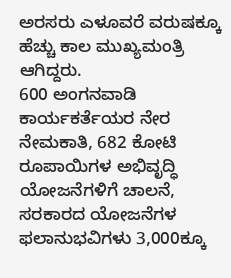ಅರಸರು ಎಳೂವರೆ ವರುಷಕ್ಕೂ ಹೆಚ್ಚು ಕಾಲ ಮುಖ್ಯಮಂತ್ರಿ ಆಗಿದ್ದರು.
600 ಅಂಗನವಾಡಿ ಕಾರ್ಯಕರ್ತೆಯರ ನೇರ ನೇಮಕಾತಿ, 682 ಕೋಟಿ ರೂಪಾಯಿಗಳ ಅಭಿವೃದ್ಧಿ ಯೋಜನೆಗಳಿಗೆ ಚಾಲನೆ, ಸರಕಾರದ ಯೋಜನೆಗಳ ಫಲಾನುಭವಿಗಳು 3,000ಕ್ಕೂ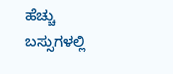ಹೆಚ್ಚು ಬಸ್ಸುಗಳಲ್ಲಿ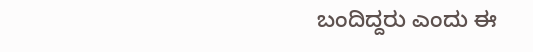ಬಂದಿದ್ದರು ಎಂದು ಈ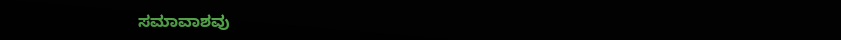ಸಮಾವಾಶವು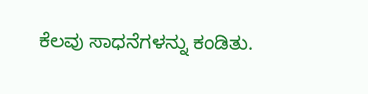ಕೆಲವು ಸಾಧನೆಗಳನ್ನು ಕಂಡಿತು.